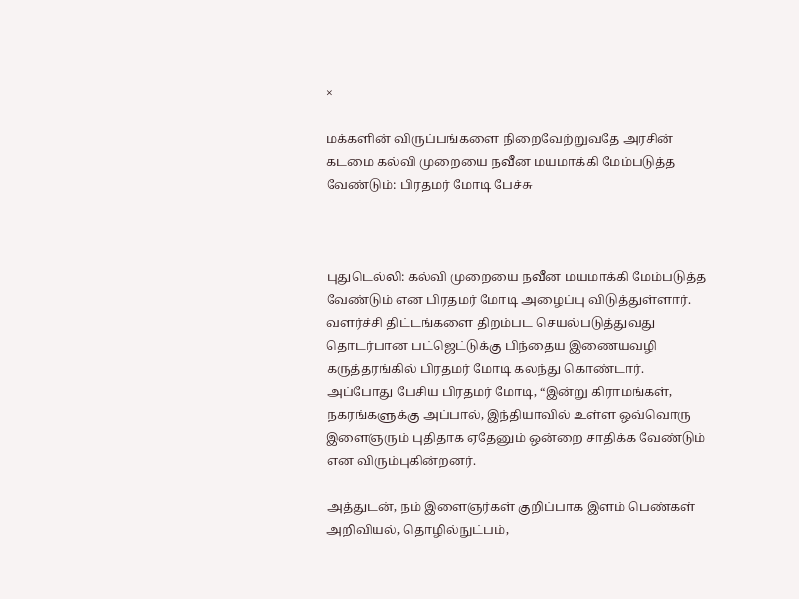×

மக்களின் விருப்பங்களை நிறைவேற்றுவதே அரசின் கடமை கல்வி முறையை நவீன மயமாக்கி மேம்படுத்த வேண்டும்: பிரதமர் மோடி பேச்சு



புதுடெல்லி: கல்வி முறையை நவீன மயமாக்கி மேம்படுத்த வேண்டும் என பிரதமர் மோடி அழைப்பு விடுத்துள்ளார். வளர்ச்சி திட்டங்களை திறம்பட செயல்படுத்துவது தொடர்பான பட்ஜெட்டுக்கு பிந்தைய இணையவழி கருத்தரங்கில் பிரதமர் மோடி கலந்து கொண்டார். அப்போது பேசிய பிரதமர் மோடி, “இன்று கிராமங்கள், நகரங்களுக்கு அப்பால், இந்தியாவில் உள்ள ஒவ்வொரு இளைஞரும் புதிதாக ஏதேனும் ஒன்றை சாதிக்க வேண்டும் என விரும்புகின்றனர்.

அத்துடன், நம் இளைஞர்கள் குறிப்பாக இளம் பெண்கள் அறிவியல், தொழில்நுட்பம்,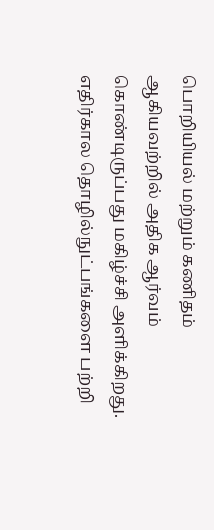பொறியியல் மற்றும் கணிதம் ஆகியவற்றில் அதிக ஆர்வம் கொண்டிருப்பது மகிழ்ச்சி அளிக்கிறது. எதிர்கால தொழில்நுட்பங்களை பற்றி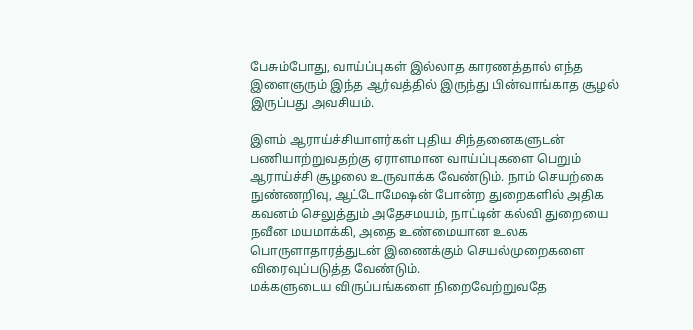பேசும்போது, வாய்ப்புகள் இல்லாத காரணத்தால் எந்த இளைஞரும் இந்த ஆர்வத்தில் இருந்து பின்வாங்காத சூழல் இருப்பது அவசியம்.

இளம் ஆராய்ச்சியாளர்கள் புதிய சிந்தனைகளுடன் பணியாற்றுவதற்கு ஏராளமான வாய்ப்புகளை பெறும் ஆராய்ச்சி சூழலை உருவாக்க வேண்டும். நாம் செயற்கை நுண்ணறிவு, ஆட்டோமேஷன் போன்ற துறைகளில் அதிக கவனம் செலுத்தும் அதேசமயம், நாட்டின் கல்வி துறையை நவீன மயமாக்கி, அதை உண்மையான உலக பொருளாதாரத்துடன் இணைக்கும் செயல்முறைகளை விரைவுப்படுத்த வேண்டும்.
மக்களுடைய விருப்பங்களை நிறைவேற்றுவதே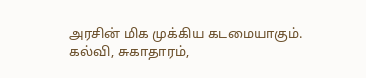அரசின் மிக முக்கிய கடமையாகும். கல்வி, சுகாதாரம்,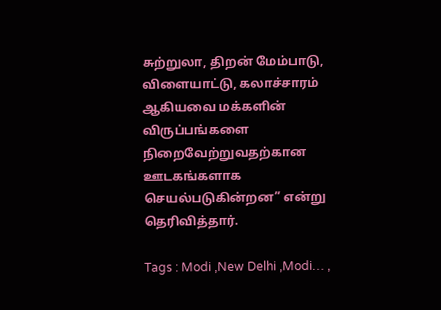சுற்றுலா, திறன் மேம்பாடு, விளையாட்டு, கலாச்சாரம் ஆகியவை மக்களின் விருப்பங்களை நிறைவேற்றுவதற்கான ஊடகங்களாக செயல்படுகின்றன” என்று தெரிவித்தார்.

Tags : Modi ,New Delhi ,Modi… ,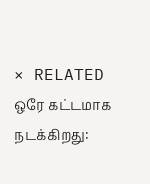× RELATED ஒரே கட்டமாக நடக்கிறது: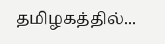தமிழகத்தில்...